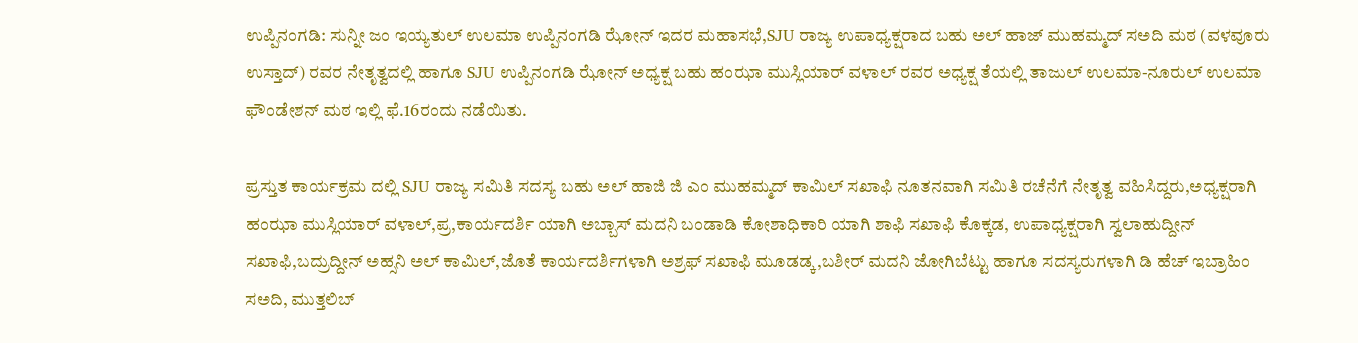ಉಪ್ಪಿನಂಗಡಿ: ಸುನ್ನೀ ಜಂ ಇಯ್ಯತುಲ್ ಉಲಮಾ ಉಪ್ಪಿನಂಗಡಿ ಝೋನ್ ಇದರ ಮಹಾಸಭೆ,SJU ರಾಜ್ಯ ಉಪಾಧ್ಯಕ್ಷರಾದ ಬಹು ಅಲ್ ಹಾಜ್ ಮುಹಮ್ಮದ್ ಸಅದಿ ಮಠ (ವಳವೂರು ಉಸ್ತಾದ್) ರವರ ನೇತೃತ್ವದಲ್ಲಿ ಹಾಗೂ SJU ಉಪ್ಪಿನಂಗಡಿ ಝೋನ್ ಅಧ್ಯಕ್ಷ ಬಹು ಹಂಝಾ ಮುಸ್ಲಿಯಾರ್ ವಳಾಲ್ ರವರ ಅಧ್ಯಕ್ಷ ತೆಯಲ್ಲಿ ತಾಜುಲ್ ಉಲಮಾ-ನೂರುಲ್ ಉಲಮಾ ಫೌಂಡೇಶನ್ ಮಠ ಇಲ್ಲಿ ಫೆ.16ರಂದು ನಡೆಯಿತು.

ಪ್ರಸ್ತುತ ಕಾರ್ಯಕ್ರಮ ದಲ್ಲಿ SJU ರಾಜ್ಯ ಸಮಿತಿ ಸದಸ್ಯ ಬಹು ಅಲ್ ಹಾಜಿ ಜಿ ಎಂ ಮುಹಮ್ಮದ್ ಕಾಮಿಲ್ ಸಖಾಫಿ ನೂತನವಾಗಿ ಸಮಿತಿ ರಚೆನೆಗೆ ನೇತೃತ್ವ ವಹಿಸಿದ್ದರು,ಅಧ್ಯಕ್ಷರಾಗಿ ಹಂಝಾ ಮುಸ್ಲಿಯಾರ್ ವಳಾಲ್,ಪ್ರ,ಕಾರ್ಯದರ್ಶಿ ಯಾಗಿ ಅಬ್ಬಾಸ್ ಮದನಿ ಬಂಡಾಡಿ ಕೋಶಾಧಿಕಾರಿ ಯಾಗಿ ಶಾಫಿ ಸಖಾಫಿ ಕೊಕ್ಕಡ, ಉಪಾಧ್ಯಕ್ಷರಾಗಿ ಸ್ವಲಾಹುದ್ದೀನ್ ಸಖಾಫಿ,ಬದ್ರುದ್ದೀನ್ ಅಹ್ಸನಿ ಅಲ್ ಕಾಮಿಲ್,ಜೊತೆ ಕಾರ್ಯದರ್ಶಿಗಳಾಗಿ ಅಶ್ರಫ್ ಸಖಾಫಿ ಮೂಡಡ್ಕ,ಬಶೀರ್ ಮದನಿ ಜೋಗಿಬೆಟ್ಟು ಹಾಗೂ ಸದಸ್ಯರುಗಳಾಗಿ ಡಿ ಹೆಚ್ ಇಬ್ರಾಹಿಂ ಸಅದಿ, ಮುತ್ತಲಿಬ್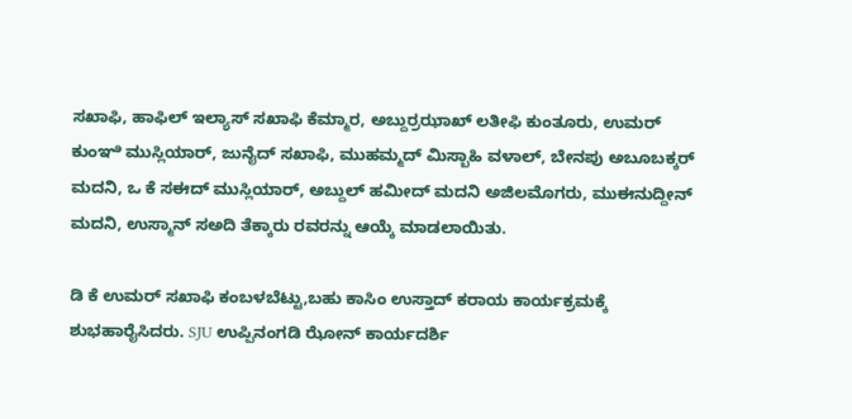ಸಖಾಫಿ, ಹಾಫಿಲ್ ಇಲ್ಯಾಸ್ ಸಖಾಫಿ ಕೆಮ್ಮಾರ, ಅಬ್ದುರ್ರಝಾಖ್ ಲತೀಫಿ ಕುಂತೂರು, ಉಮರ್ ಕುಂಞಿ ಮುಸ್ಲಿಯಾರ್, ಜುನೈದ್ ಸಖಾಫಿ, ಮುಹಮ್ಮದ್ ಮಿಸ್ಬಾಹಿ ವಳಾಲ್, ಬೇನಪು ಅಬೂಬಕ್ಕರ್ ಮದನಿ, ಒ ಕೆ ಸಈದ್ ಮುಸ್ಲಿಯಾರ್, ಅಬ್ದುಲ್ ಹಮೀದ್ ಮದನಿ ಅಜಿಲಮೊಗರು, ಮುಈನುದ್ದೀನ್ ಮದನಿ, ಉಸ್ಮಾನ್ ಸಅದಿ ತೆಕ್ಕಾರು ರವರನ್ನು ಆಯ್ಕೆ ಮಾಡಲಾಯಿತು.

ಡಿ ಕೆ ಉಮರ್ ಸಖಾಫಿ ಕಂಬಳಬೆಟ್ಟು,ಬಹು ಕಾಸಿಂ ಉಸ್ತಾದ್ ಕರಾಯ ಕಾರ್ಯಕ್ರಮಕ್ಕೆ ಶುಭಹಾರೈಸಿದರು. SJU ಉಪ್ಪಿನಂಗಡಿ ಝೋನ್ ಕಾರ್ಯದರ್ಶಿ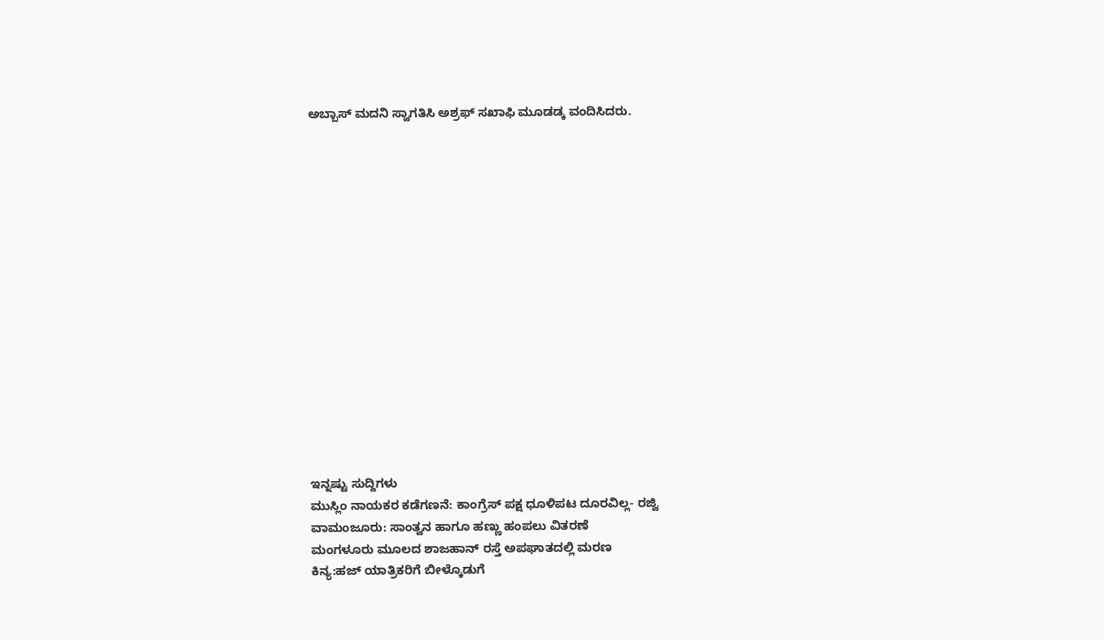ಅಬ್ಬಾಸ್ ಮದನಿ ಸ್ವಾಗತಿಸಿ ಅಶ್ರಫ್ ಸಖಾಫಿ ಮೂಡಡ್ಕ ವಂದಿಸಿದರು.
















ಇನ್ನಷ್ಟು ಸುದ್ದಿಗಳು
ಮುಸ್ಲಿಂ ನಾಯಕರ ಕಡೆಗಣನೆ: ಕಾಂಗ್ರೆಸ್ ಪಕ್ಷ ಧೂಳಿಪಟ ದೂರವಿಲ್ಲ- ರಜ್ವಿ
ವಾಮಂಜೂರು: ಸಾಂತ್ವನ ಹಾಗೂ ಹಣ್ಣು ಹಂಪಲು ವಿತರಣೆ
ಮಂಗಳೂರು ಮೂಲದ ಶಾಜಹಾನ್ ರಸ್ತೆ ಅಪಘಾತದಲ್ಲಿ ಮರಣ
ಕಿನ್ಯ:ಹಜ್ ಯಾತ್ರಿಕರಿಗೆ ಬೀಳ್ಕೊಡುಗೆ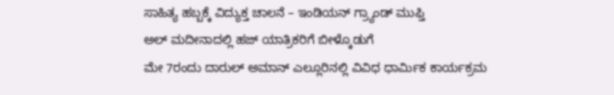ಸಾಹಿತ್ಯ ಹಬ್ಬಕ್ಕೆ ವಿದ್ಯುಕ್ತ ಚಾಲನೆ – ಇಂಡಿಯನ್ ಗ್ರ್ಯಾಂಡ್ ಮುಫ್ತಿ
ಅಲ್ ಮದೀನಾದಲ್ಲಿ ಹಜ್ ಯಾತ್ರಿಕರಿಗೆ ಬೀಳ್ಕೊಡುಗೆ
ಮೇ 7ರಂದು ದಾರುಲ್ ಅಮಾನ್ ಎಲ್ಲೂರಿನಲ್ಲಿ ವಿವಿಧ ಧಾರ್ಮಿಕ ಕಾರ್ಯಕ್ರಮ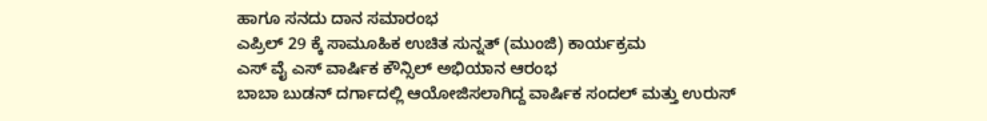ಹಾಗೂ ಸನದು ದಾನ ಸಮಾರಂಭ
ಎಪ್ರಿಲ್ 29 ಕ್ಕೆ ಸಾಮೂಹಿಕ ಉಚಿತ ಸುನ್ನತ್ (ಮುಂಜಿ) ಕಾರ್ಯಕ್ರಮ
ಎಸ್ ವೈ ಎಸ್ ವಾರ್ಷಿಕ ಕೌನ್ಸಿಲ್ ಅಭಿಯಾನ ಆರಂಭ
ಬಾಬಾ ಬುಡನ್ ದರ್ಗಾದಲ್ಲಿ ಆಯೋಜಿಸಲಾಗಿದ್ದ ವಾರ್ಷಿಕ ಸಂದಲ್ ಮತ್ತು ಉರುಸ್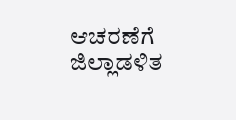ಆಚರಣೆಗೆ ಜಿಲ್ಲಾಡಳಿತ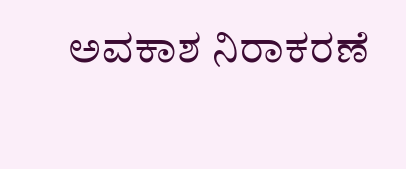ಅವಕಾಶ ನಿರಾಕರಣೆ